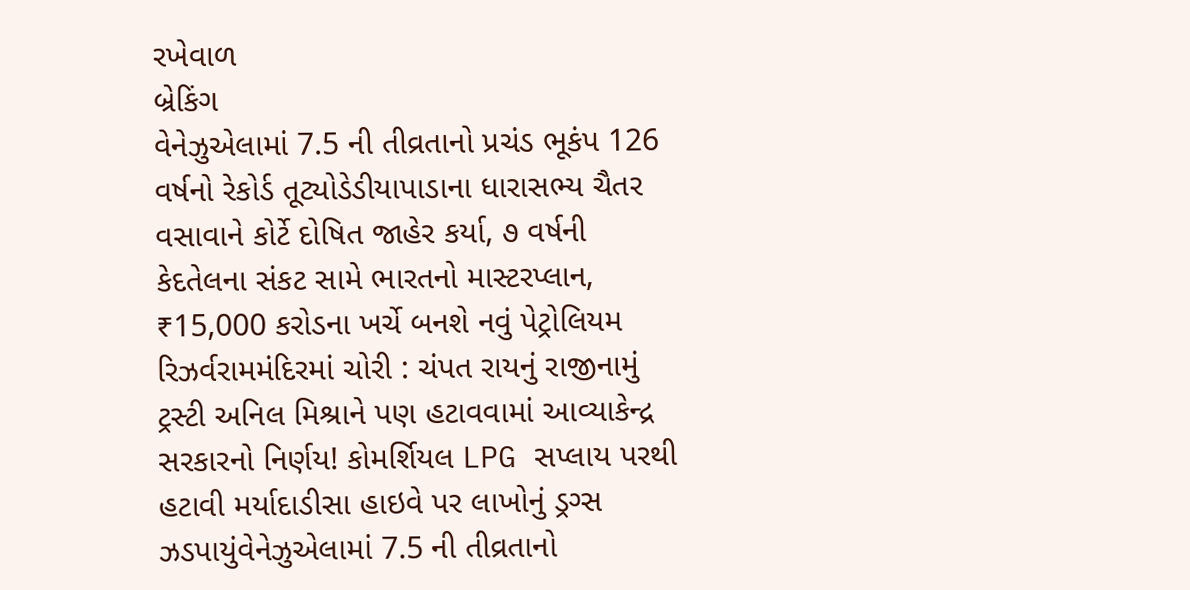રખેવાળ
બ્રેકિંગ
વેનેઝુએલામાં 7.5 ની તીવ્રતાનો પ્રચંડ ભૂકંપ 126 વર્ષનો રેકોર્ડ તૂટ્યોડેડીયાપાડાના ધારાસભ્ય ચૈતર વસાવાને કોર્ટે દોષિત જાહેર કર્યા, ૭ વર્ષની કેદતેલના સંકટ સામે ભારતનો માસ્ટરપ્લાન, ₹15,000 કરોડના ખર્ચે બનશે નવું પેટ્રોલિયમ રિઝર્વરામમંદિરમાં ચોરી : ચંપત રાયનું રાજીનામું ટ્રસ્ટી અનિલ મિશ્રાને પણ હટાવવામાં આવ્યાકેન્દ્ર સરકારનો નિર્ણય! કોમર્શિયલ LPG સપ્લાય પરથી હટાવી મર્યાદાડીસા હાઇવે પર લાખોનું ડ્રગ્સ ઝડપાયુંવેનેઝુએલામાં 7.5 ની તીવ્રતાનો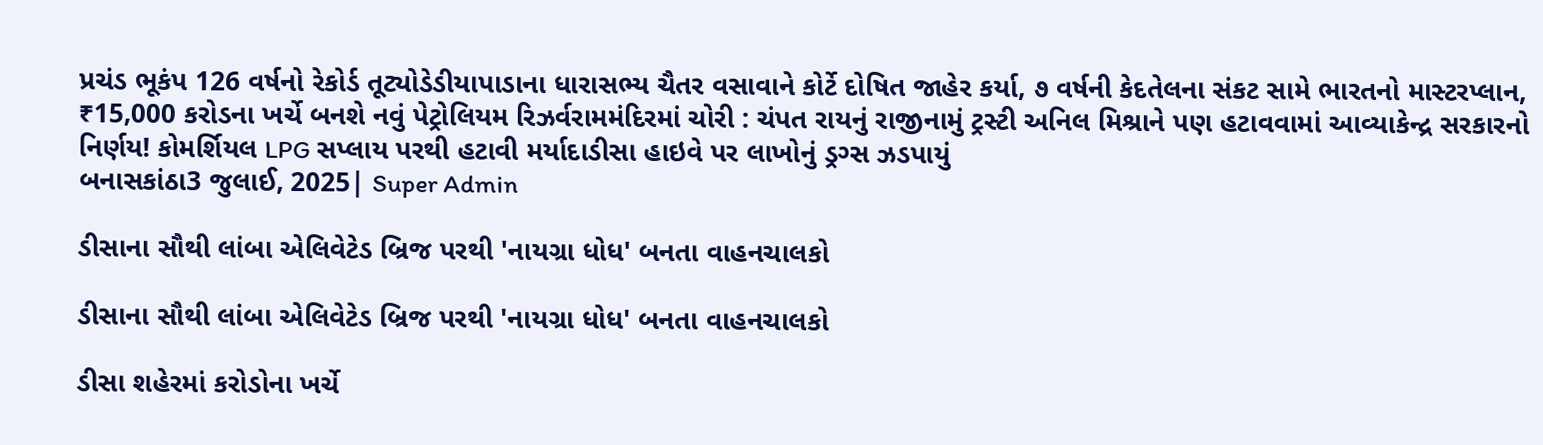પ્રચંડ ભૂકંપ 126 વર્ષનો રેકોર્ડ તૂટ્યોડેડીયાપાડાના ધારાસભ્ય ચૈતર વસાવાને કોર્ટે દોષિત જાહેર કર્યા, ૭ વર્ષની કેદતેલના સંકટ સામે ભારતનો માસ્ટરપ્લાન, ₹15,000 કરોડના ખર્ચે બનશે નવું પેટ્રોલિયમ રિઝર્વરામમંદિરમાં ચોરી : ચંપત રાયનું રાજીનામું ટ્રસ્ટી અનિલ મિશ્રાને પણ હટાવવામાં આવ્યાકેન્દ્ર સરકારનો નિર્ણય! કોમર્શિયલ LPG સપ્લાય પરથી હટાવી મર્યાદાડીસા હાઇવે પર લાખોનું ડ્રગ્સ ઝડપાયું
બનાસકાંઠા3 જુલાઈ, 2025| Super Admin

ડીસાના સૌથી લાંબા એલિવેટેડ બ્રિજ પરથી 'નાયગ્રા ધોધ' બનતા વાહનચાલકો

ડીસાના સૌથી લાંબા એલિવેટેડ બ્રિજ પરથી 'નાયગ્રા ધોધ' બનતા વાહનચાલકો

ડીસા શહેરમાં કરોડોના ખર્ચે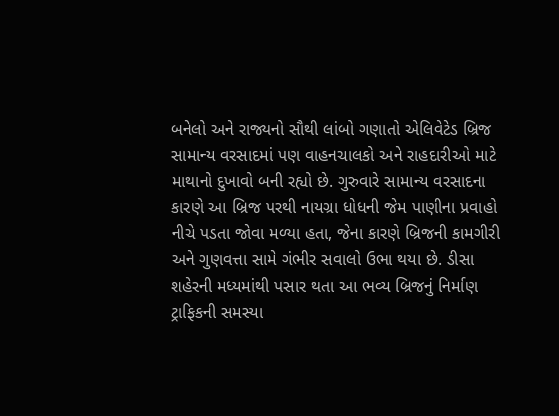બનેલો અને રાજ્યનો સૌથી લાંબો ગણાતો એલિવેટેડ બ્રિજ સામાન્ય વરસાદમાં પણ વાહનચાલકો અને રાહદારીઓ માટે માથાનો દુખાવો બની રહ્યો છે. ગુરુવારે સામાન્ય વરસાદના કારણે આ બ્રિજ પરથી નાયગ્રા ધોધની જેમ પાણીના પ્રવાહો નીચે પડતા જોવા મળ્યા હતા, જેના કારણે બ્રિજની કામગીરી અને ગુણવત્તા સામે ગંભીર સવાલો ઉભા થયા છે. ડીસા શહેરની મધ્યમાંથી પસાર થતા આ ભવ્ય બ્રિજનું નિર્માણ ટ્રાફિકની સમસ્યા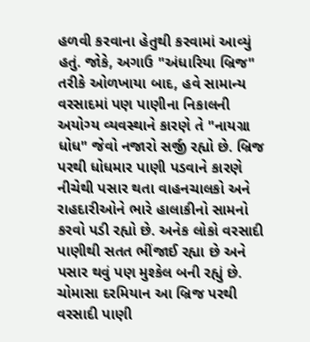હળવી કરવાના હેતુથી કરવામાં આવ્યું હતું. જોકે, અગાઉ "અંધારિયા બ્રિજ" તરીકે ઓળખાયા બાદ, હવે સામાન્ય વરસાદમાં પણ પાણીના નિકાલની અયોગ્ય વ્યવસ્થાને કારણે તે "નાયગ્રા ધોધ" જેવો નજારો સર્જી રહ્યો છે. બ્રિજ પરથી ધોધમાર પાણી પડવાને કારણે નીચેથી પસાર થતા વાહનચાલકો અને રાહદારીઓને ભારે હાલાકીનો સામનો કરવો પડી રહ્યો છે. અનેક લોકો વરસાદી પાણીથી સતત ભીંજાઈ રહ્યા છે અને પસાર થવું પણ મુશ્કેલ બની રહ્યું છે. ચોમાસા દરમિયાન આ બ્રિજ પરથી વરસાદી પાણી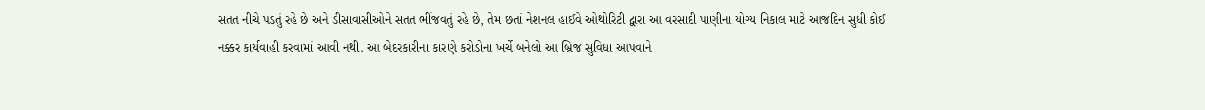સતત નીચે પડતું રહે છે અને ડીસાવાસીઓને સતત ભીંજવતું રહે છે, તેમ છતાં નેશનલ હાઈવે ઓથોરિટી દ્વારા આ વરસાદી પાણીના યોગ્ય નિકાલ માટે આજદિન સુધી કોઈ નક્કર કાર્યવાહી કરવામાં આવી નથી. આ બેદરકારીના કારણે કરોડોના ખર્ચે બનેલો આ બ્રિજ સુવિધા આપવાને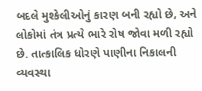બદલે મુશ્કેલીઓનું કારણ બની રહ્યો છે, અને લોકોમાં તંત્ર પ્રત્યે ભારે રોષ જોવા મળી રહ્યો છે. તાત્કાલિક ધોરણે પાણીના નિકાલની વ્યવસ્થા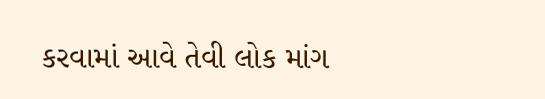કરવામાં આવે તેવી લોક માંગ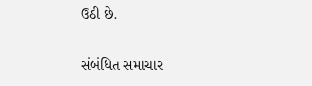ઉઠી છે.

સંબંધિત સમાચાર